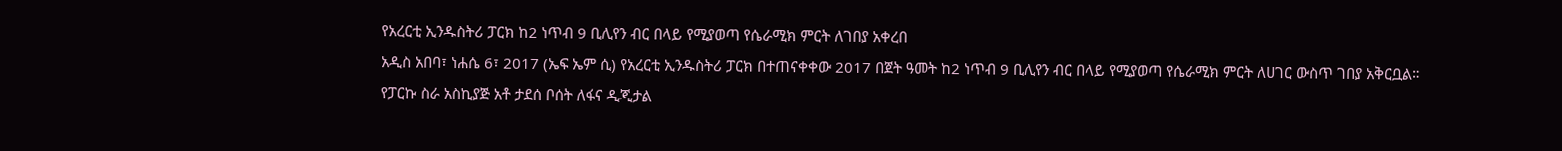የአረርቲ ኢንዱስትሪ ፓርክ ከ2 ነጥብ 9 ቢሊየን ብር በላይ የሚያወጣ የሴራሚክ ምርት ለገበያ አቀረበ
አዲስ አበባ፣ ነሐሴ 6፣ 2017 (ኤፍ ኤም ሲ) የአረርቲ ኢንዱስትሪ ፓርክ በተጠናቀቀው 2017 በጀት ዓመት ከ2 ነጥብ 9 ቢሊየን ብር በላይ የሚያወጣ የሴራሚክ ምርት ለሀገር ውስጥ ገበያ አቅርቧል።
የፓርኩ ስራ አስኪያጅ አቶ ታደሰ ቦሰት ለፋና ዲጂታል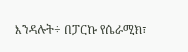እንዳሉት÷ በፓርኩ የሴራሚክ፣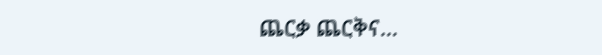ጨርቃ ጨርቅና…